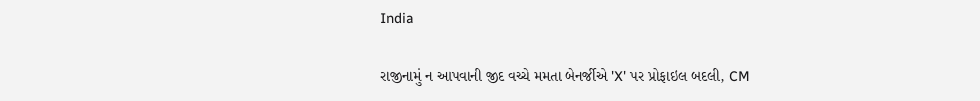India

રાજીનામું ન આપવાની જીદ વચ્ચે મમતા બેનર્જીએ 'X' પર પ્રોફાઇલ બદલી, CM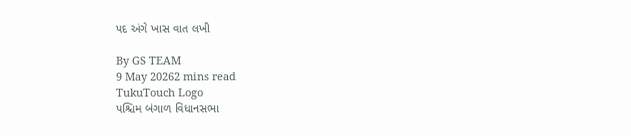પદ અંગે ખાસ વાત લખી

By GS TEAM
9 May 20262 mins read
TukuTouch Logo
પશ્ચિમ બંગાળ વિધાનસભા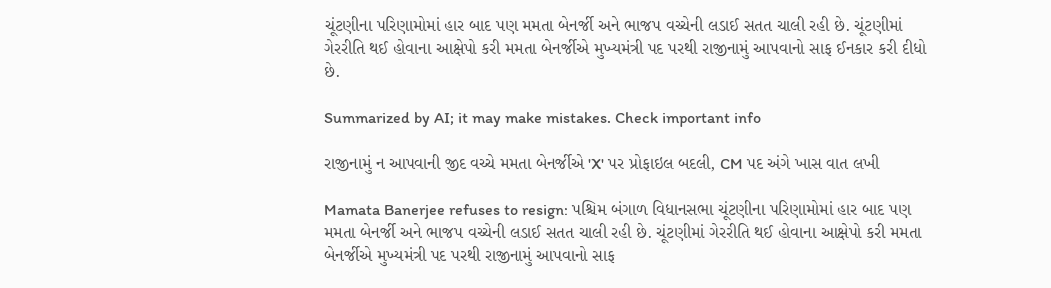ચૂંટણીના પરિણામોમાં હાર બાદ પણ મમતા બેનર્જી અને ભાજપ વચ્ચેની લડાઈ સતત ચાલી રહી છે. ચૂંટણીમાં ગેરરીતિ થઈ હોવાના આક્ષેપો કરી મમતા બેનર્જીએ મુખ્યમંત્રી પદ પરથી રાજીનામું આપવાનો સાફ ઈનકાર કરી દીધો છે.

Summarized by AI; it may make mistakes. Check important info

રાજીનામું ન આપવાની જીદ વચ્ચે મમતા બેનર્જીએ 'X' પર પ્રોફાઇલ બદલી, CM પદ અંગે ખાસ વાત લખી

Mamata Banerjee refuses to resign: પશ્ચિમ બંગાળ વિધાનસભા ચૂંટણીના પરિણામોમાં હાર બાદ પણ મમતા બેનર્જી અને ભાજપ વચ્ચેની લડાઈ સતત ચાલી રહી છે. ચૂંટણીમાં ગેરરીતિ થઈ હોવાના આક્ષેપો કરી મમતા બેનર્જીએ મુખ્યમંત્રી પદ પરથી રાજીનામું આપવાનો સાફ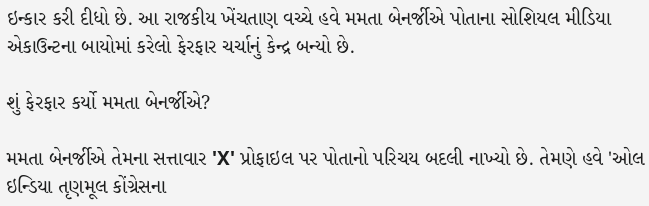ઇન્કાર કરી દીધો છે. આ રાજકીય ખેંચતાણ વચ્ચે હવે મમતા બેનર્જીએ પોતાના સોશિયલ મીડિયા એકાઉન્ટના બાયોમાં કરેલો ફેરફાર ચર્ચાનું કેન્દ્ર બન્યો છે.

શું ફેરફાર કર્યો મમતા બેનર્જીએ?

મમતા બેનર્જીએ તેમના સત્તાવાર 'X' પ્રોફાઇલ પર પોતાનો પરિચય બદલી નાખ્યો છે. તેમણે હવે 'ઓલ ઇન્ડિયા તૃણમૂલ કોંગ્રેસના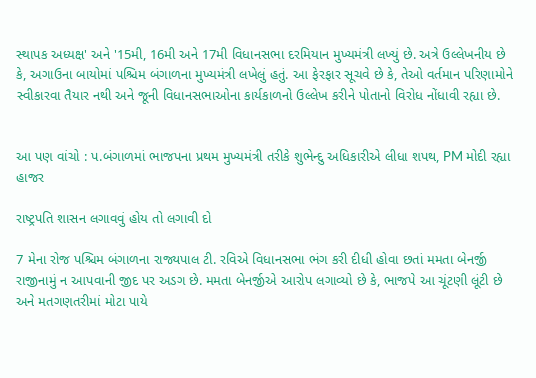સ્થાપક અધ્યક્ષ' અને '15મી, 16મી અને 17મી વિધાનસભા દરમિયાન મુખ્યમંત્રી લખ્યું છે. અત્રે ઉલ્લેખનીય છે કે, અગાઉના બાયોમાં પશ્ચિમ બંગાળના મુખ્યમંત્રી લખેલું હતું. આ ફેરફાર સૂચવે છે કે, તેઓ વર્તમાન પરિણામોને સ્વીકારવા તૈયાર નથી અને જૂની વિધાનસભાઓના કાર્યકાળનો ઉલ્લેખ કરીને પોતાનો વિરોધ નોંધાવી રહ્યા છે.


આ પણ વાંચો : પ.બંગાળમાં ભાજપના પ્રથમ મુખ્યમંત્રી તરીકે શુભેન્દુ અધિકારીએ લીધા શપથ, PM મોદી રહ્યા હાજર

રાષ્ટ્રપતિ શાસન લગાવવું હોય તો લગાવી દો

7 મેના રોજ પશ્ચિમ બંગાળના રાજ્યપાલ ટી. રવિએ વિધાનસભા ભંગ કરી દીધી હોવા છતાં મમતા બેનર્જી રાજીનામું ન આપવાની જીદ પર અડગ છે. મમતા બેનર્જીએ આરોપ લગાવ્યો છે કે, ભાજપે આ ચૂંટણી લૂંટી છે અને મતગણતરીમાં મોટા પાયે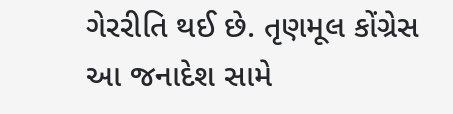ગેરરીતિ થઈ છે. તૃણમૂલ કોંગ્રેસ આ જનાદેશ સામે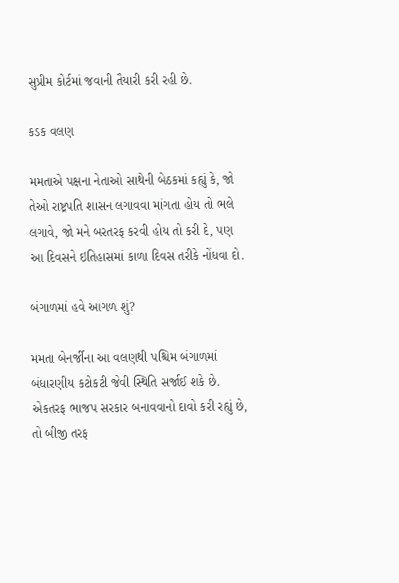સુપ્રીમ કોર્ટમાં જવાની તૈયારી કરી રહી છે.

કડક વલણ

મમતાએ પક્ષના નેતાઓ સાથેની બેઠકમાં કહ્યું કે, જો તેઓ રાષ્ટ્રપતિ શાસન લગાવવા માંગતા હોય તો ભલે લગાવે, જો મને બરતરફ કરવી હોય તો કરી દે, પણ આ દિવસને ઇતિહાસમાં કાળા દિવસ તરીકે નોંધવા દો.

બંગાળમાં હવે આગળ શું?

મમતા બેનર્જીના આ વલણથી પશ્ચિમ બંગાળમાં બંધારણીય કટોકટી જેવી સ્થિતિ સર્જાઈ શકે છે. એકતરફ ભાજપ સરકાર બનાવવાનો દાવો કરી રહ્યું છે, તો બીજી તરફ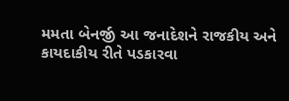મમતા બેનર્જી આ જનાદેશને રાજકીય અને કાયદાકીય રીતે પડકારવા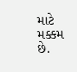માટે મક્કમ છે.